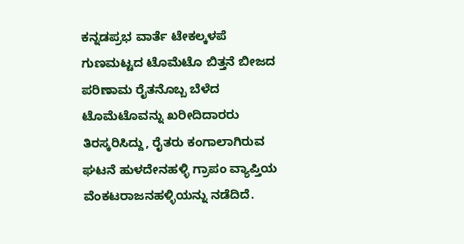ಕನ್ನಡಪ್ರಭ ವಾರ್ತೆ ಟೇಕಲ್ಕಳಪೆ ಗುಣಮಟ್ಟದ ಟೊಮೆಟೊ ಬಿತ್ತನೆ ಬೀಜದ ಪರಿಣಾಮ ರೈತನೊಬ್ಬ ಬೆಳೆದ ಟೊಮೆಟೊವನ್ನು ಖರೀದಿದಾರರು ತಿರಸ್ಕರಿಸಿದ್ದು, ರೈತರು ಕಂಗಾಲಾಗಿರುವ ಘಟನೆ ಹುಳದೇನಹಳ್ಳಿ ಗ್ರಾಪಂ ವ್ಯಾಪ್ತಿಯ ವೆಂಕಟರಾಜನಹಳ್ಳಿಯನ್ನು ನಡೆದಿದೆ.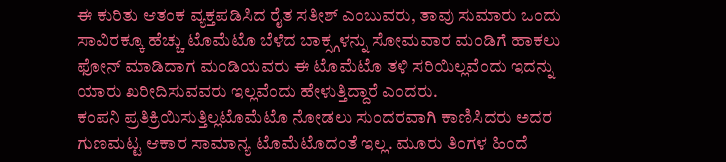ಈ ಕುರಿತು ಆತಂಕ ವ್ಯಕ್ತಪಡಿಸಿದ ರೈತ ಸತೀಶ್ ಎಂಬುವರು, ತಾವು ಸುಮಾರು ಒಂದು ಸಾವಿರಕ್ಕೂ ಹೆಚ್ಚು ಟೊಮೆಟೊ ಬೆಳೆದ ಬಾಕ್ಸ್ಗಳನ್ನು ಸೋಮವಾರ ಮಂಡಿಗೆ ಹಾಕಲು ಫೋನ್ ಮಾಡಿದಾಗ ಮಂಡಿಯವರು ಈ ಟೊಮೆಟೊ ತಳಿ ಸರಿಯಿಲ್ಲವೆಂದು ಇದನ್ನು ಯಾರು ಖರೀದಿಸುವವರು ಇಲ್ಲವೆಂದು ಹೇಳುತ್ತಿದ್ದಾರೆ ಎಂದರು.
ಕಂಪನಿ ಪ್ರತಿಕ್ರಿಯಿಸುತ್ತಿಲ್ಲಟೊಮೆಟೊ ನೋಡಲು ಸುಂದರವಾಗಿ ಕಾಣಿಸಿದರು ಅದರ ಗುಣಮಟ್ಟ ಆಕಾರ ಸಾಮಾನ್ಯ ಟೊಮೆಟೊದಂತೆ ಇಲ್ಲ. ಮೂರು ತಿಂಗಳ ಹಿಂದೆ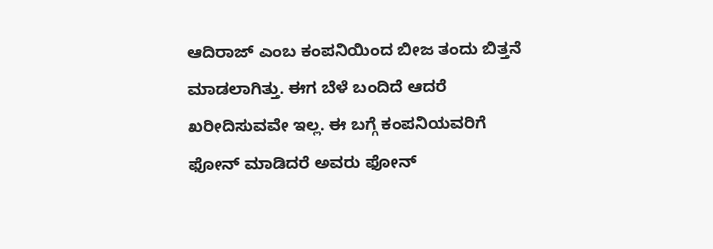ಆದಿರಾಜ್ ಎಂಬ ಕಂಪನಿಯಿಂದ ಬೀಜ ತಂದು ಬಿತ್ತನೆ ಮಾಡಲಾಗಿತ್ತು. ಈಗ ಬೆಳೆ ಬಂದಿದೆ ಆದರೆ ಖರೀದಿಸುವವೇ ಇಲ್ಲ. ಈ ಬಗ್ಗೆ ಕಂಪನಿಯವರಿಗೆ ಫೋನ್ ಮಾಡಿದರೆ ಅವರು ಫೋನ್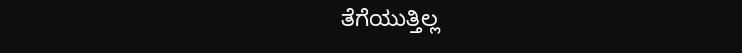ತೆಗೆಯುತ್ತಿಲ್ಲ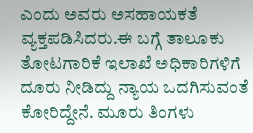ಎಂದು ಅವರು ಅಸಹಾಯಕತೆ ವ್ಯಕ್ತಪಡಿಸಿದರು.ಈ ಬಗ್ಗೆ ತಾಲೂಕು ತೋಟಗಾರಿಕೆ ಇಲಾಖೆ ಅಧಿಕಾರಿಗಳಿಗೆ ದೂರು ನೀಡಿದ್ದು ನ್ಯಾಯ ಒದಗಿಸುವಂತೆ ಕೋರಿದ್ದೇನೆ. ಮೂರು ತಿಂಗಳು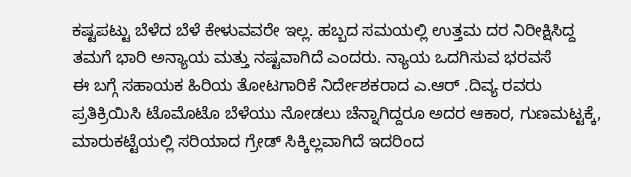ಕಷ್ಟಪಟ್ಟು ಬೆಳೆದ ಬೆಳೆ ಕೇಳುವವರೇ ಇಲ್ಲ. ಹಬ್ಬದ ಸಮಯಲ್ಲಿ ಉತ್ತಮ ದರ ನಿರೀಕ್ಷಿಸಿದ್ದ ತಮಗೆ ಭಾರಿ ಅನ್ಯಾಯ ಮತ್ತು ನಷ್ಟವಾಗಿದೆ ಎಂದರು. ನ್ಯಾಯ ಒದಗಿಸುವ ಭರವಸೆ
ಈ ಬಗ್ಗೆ ಸಹಾಯಕ ಹಿರಿಯ ತೋಟಗಾರಿಕೆ ನಿರ್ದೇಶಕರಾದ ಎ.ಆರ್ .ದಿವ್ಯ ರವರು ಪ್ರತಿಕ್ರಿಯಿಸಿ ಟೊಮೊಟೊ ಬೆಳೆಯು ನೋಡಲು ಚೆನ್ನಾಗಿದ್ದರೂ ಅದರ ಆಕಾರ, ಗುಣಮಟ್ಟಕ್ಕೆ, ಮಾರುಕಟ್ಟೆಯಲ್ಲಿ ಸರಿಯಾದ ಗ್ರೇಡ್ ಸಿಕ್ಕಿಲ್ಲವಾಗಿದೆ ಇದರಿಂದ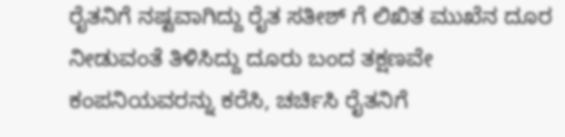ರೈತನಿಗೆ ನಷ್ಟವಾಗಿದ್ದು ರೈತ ಸತೀಶ್ ಗೆ ಲಿಖಿತ ಮುಖೆನ ದೂರ ನೀಡುವಂತೆ ತಿಳಿಸಿದ್ದು ದೂರು ಬಂದ ತಕ್ಷಣವೇ ಕಂಪನಿಯವರನ್ನು ಕರೆಸಿ, ಚರ್ಚಿಸಿ ರೈತನಿಗೆ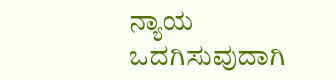ನ್ಯಾಯ ಒದಗಿಸುವುದಾಗಿ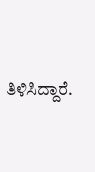ತಿಳಿಸಿದ್ದಾರೆ.